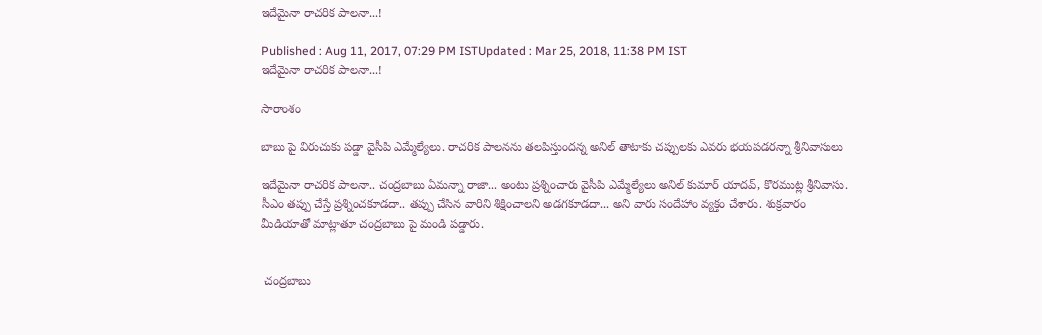ఇదేమైనా రాచ‌రిక పాల‌నా...!

Published : Aug 11, 2017, 07:29 PM ISTUpdated : Mar 25, 2018, 11:38 PM IST
ఇదేమైనా రాచ‌రిక పాల‌నా...!

సారాంశం

బాబు పై విరుచుకు పడ్డా వైసీపి ఎమ్మేల్యేలు. రాచరిక పాలనను తలపిస్తుందన్న అనిల్ తాటాకు చప్పులకు ఎవరు భయపడరన్నా శ్రీనివాసులు

ఇదేమైనా రాచరిక పాలనా.. చంద్రబాబు ఏమన్నా రాజా... అంటు ప్ర‌శ్నించారు వైసీపి ఎమ్మేల్యేలు అనిల్‌ కుమార్‌ యాదవ్‌, కొర‌ముట్ల‌ శ్రీనివాసు. సీఎం తప్పు చేస్తే ప్ర‌శ్నించ‌కూడ‌దా.. తప్పు చేసిన వారిని శిక్షించాలని అడగకూడదా... అని వారు సందేహాం వ్య‌క్తం చేశారు. శుక్ర‌వారం మీడియాతో మాట్లాతూ చంద్రబాబు పై మండి ప‌డ్డారు.


 చంద్రబాబు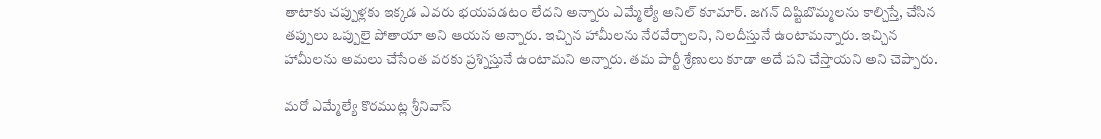తాటాకు చప్పుళ్లకు ఇక్క‌డ ఎవ‌రు భ‌య‌ప‌డ‌టం లేద‌ని అన్నారు ఎమ్మేల్యే అనిల్ కూమార్‌. జ‌గ‌న్‌ దిష్టిబొమ్మలను కాల్చిస్తే, చేసిన త‌ప్పులు ఒప్పులై పోతాయా అని ఆయ‌న అన్నారు. ఇచ్చిన హామీల‌ను నేర‌వేర్చాల‌ని, నిల‌దీస్తునే ఉంటామ‌న్నారు. ఇచ్చిన హామీల‌ను అమ‌లు చేసేంత వ‌ర‌కు ప్ర‌శ్నిస్తునే ఉంటామ‌ని అన్నారు. త‌మ పార్టీ శ్రేణులు కూడా అదే ప‌ని చేస్తాయ‌ని అని చెప్పారు.

మ‌రో ఎమ్మేల్యే కొర‌ముట్ల‌ శ్రీనివాస్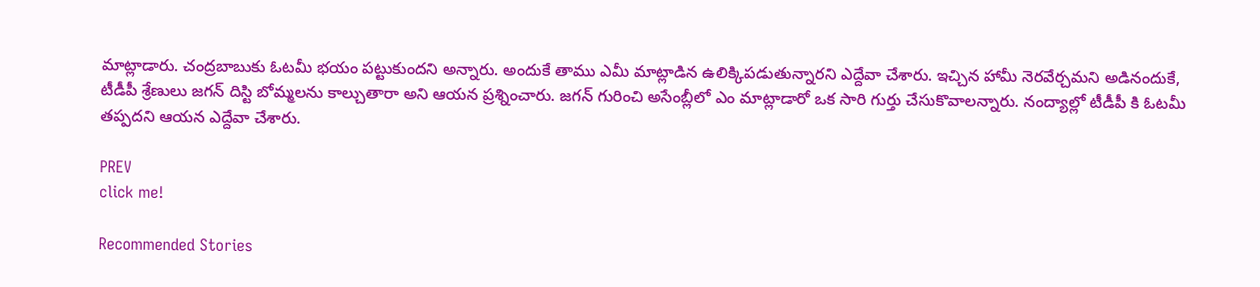మాట్లాడారు. చంద్రబాబుకు ఓట‌మీ భ‌యం ప‌ట్టుకుంద‌ని అన్నారు. అందుకే తాము ఎమీ మాట్లాడిన ఉలిక్కిపడుతున్నారని ఎద్దేవా చేశారు. ఇచ్చిన హామీ నెర‌వేర్చ‌మ‌ని అడినందుకే, టీడీపీ శ్రేణులు జ‌గ‌న్ దిస్టి బోమ్మ‌ల‌ను కాల్చుతారా అని ఆయ‌న ప్ర‌శ్నించారు. జ‌గ‌న్ గురించి అసేంబ్లీలో ఎం మాట్లాడారో ఒక సారి గుర్తు చేసుకొవాల‌న్నారు. నంద్యాల్లో టీడీపీ కి ఓటమీ త‌ప్ప‌ద‌ని ఆయ‌న ఎద్దేవా చేశారు.

PREV
click me!

Recommended Stories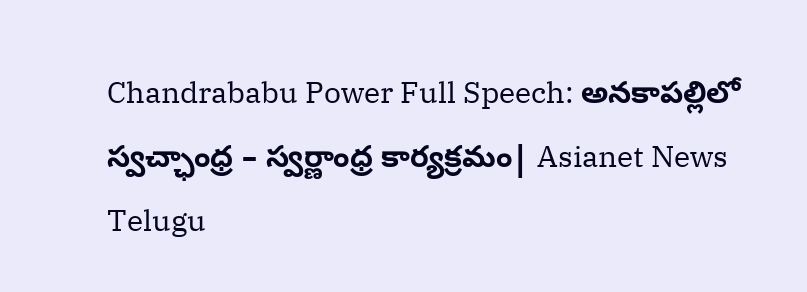Chandrababu Power Full Speech: అనకాపల్లిలో స్వచ్ఛాంధ్ర – స్వర్ణాంధ్ర కార్యక్రమం| Asianet News Telugu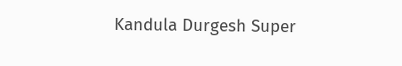Kandula Durgesh Super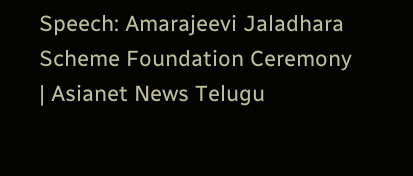Speech: Amarajeevi Jaladhara Scheme Foundation Ceremony | Asianet News Telugu